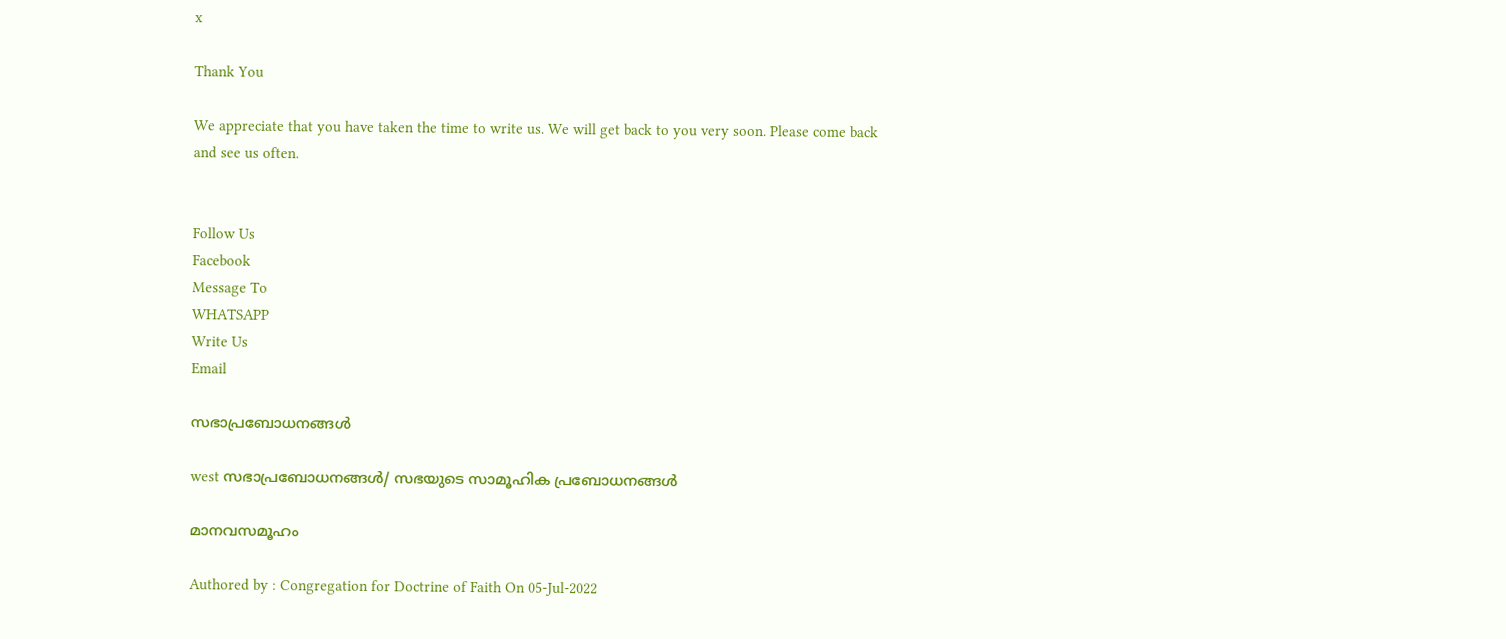x

Thank You

We appreciate that you have taken the time to write us. We will get back to you very soon. Please come back and see us often.


Follow Us
Facebook
Message To
WHATSAPP
Write Us
Email

സഭാപ്രബോധനങ്ങള്‍

west സഭാപ്രബോധനങ്ങള്‍/ സഭയുടെ സാമൂഹിക പ്രബോധനങ്ങൾ

മാനവസമൂഹം

Authored by : Congregation for Doctrine of Faith On 05-Jul-2022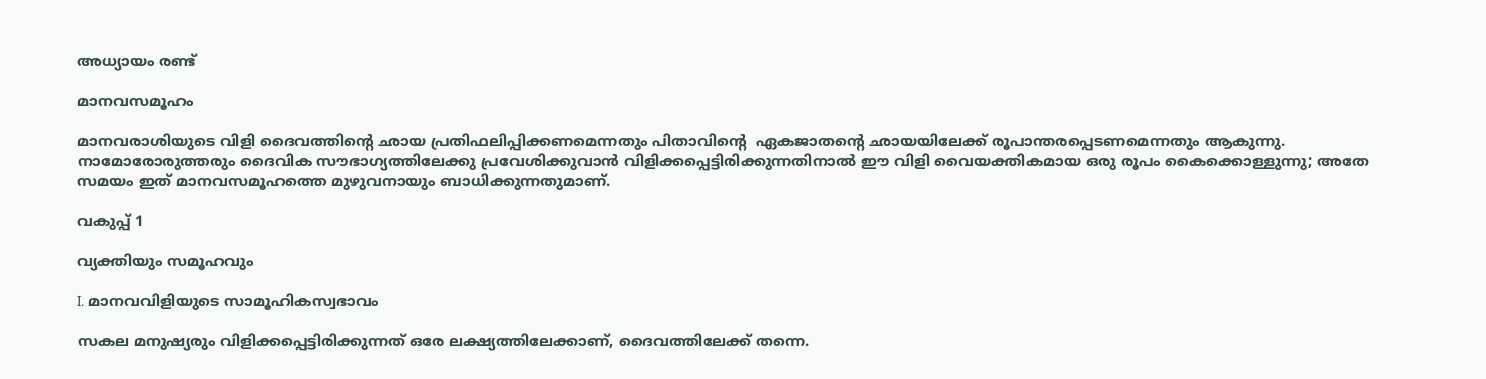അധ്യായം രണ്ട്‌

മാനവസമൂഹം

മാനവരാശിയുടെ വിളി ദൈവത്തിന്‍റെ ഛായ പ്രതിഫലിപ്പിക്കണമെന്നതും പിതാവിന്‍റെ  ഏകജാതന്‍റെ ഛായയിലേക്ക്‌ രൂപാന്തരപ്പെടണമെന്നതും ആകുന്നു. നാമോരോരുത്തരും ദൈവിക സൗഭാഗ്യത്തിലേക്കു പ്രവേശിക്കുവാന്‍ വിളിക്കപ്പെട്ടിരിക്കുന്നതിനാല്‍ ഈ വിളി വൈയക്തികമായ ഒരു രൂപം കൈക്കൊള്ളുന്നു; അതേ സമയം ഇത്‌ മാനവസമൂഹത്തെ മുഴുവനായും ബാധിക്കുന്നതുമാണ്‌.

വകുപ്പ്‌ 1

വ്യക്തിയും സമൂഹവും

I. മാനവവിളിയുടെ സാമൂഹികസ്വഭാവം

സകല മനുഷ്യരും വിളിക്കപ്പെട്ടിരിക്കുന്നത്‌ ഒരേ ലക്ഷ്യത്തിലേക്കാണ്‌, ദൈവത്തിലേക്ക്‌ തന്നെ.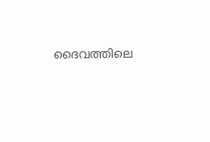ദൈവത്തിലെ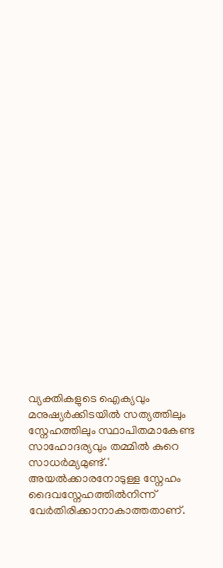വ്യക്തികളുടെ ഐക്യവും മനുഷ്യര്‍ക്കിടയില്‍ സത്യത്തിലും സ്നേഹത്തിലും സ്ഥാപിതമാകേണ്ട സാഹോദര്യവും തമ്മില്‍ കുറെ സാധര്‍മ്യമുണ്ട്‌.' അയല്‍ക്കാരനോടുള്ള സ്നേഹം ദൈവസ്നേഹത്തില്‍നിന്ന്‌ വേര്‍തിരിക്കാനാകാത്തതാണ്‌.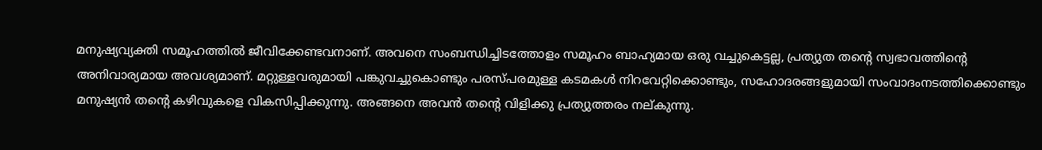മനുഷ്യവ്യക്തി സമൂഹത്തില്‍ ജീവിക്കേണ്ടവനാണ്‌. അവനെ സംബന്ധിച്ചിടത്തോളം സമൂഹം ബാഹ്യമായ ഒരു വച്ചുകെട്ടല്ല, പ്രത്യുത തന്‍റെ സ്വഭാവത്തിന്‍റെ അനിവാര്യമായ അവശ്യമാണ്‌. മറ്റുള്ളവരുമായി പങ്കുവച്ചുകൊണ്ടും പരസ്പരമുള്ള കടമകള്‍ നിറവേറ്റിക്കൊണ്ടും, സഹോദരങ്ങളുമായി സംവാദംനടത്തിക്കൊണ്ടും മനുഷ്യന്‍ തന്‍റെ കഴിവുകളെ വികസിപ്പിക്കുന്നു. അങ്ങനെ അവന്‍ തന്‍റെ വിളിക്കു പ്രത്യുത്തരം നല്കുന്നു.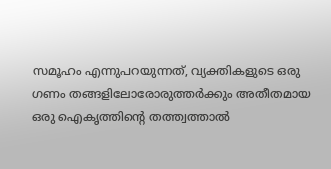സമൂഹം എന്നുപറയുന്നത്‌, വ്യക്തികളുടെ ഒരു ഗണം തങ്ങളിലോരോരുത്തര്‍ക്കും അതീതമായ ഒരു ഐകൃത്തിന്‍റെ തത്ത്വത്താല്‍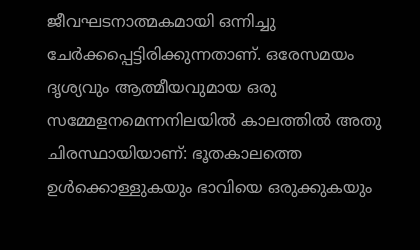ജീവഘടനാത്മകമായി ഒന്നിച്ചു ചേര്‍ക്കപ്പെട്ടിരിക്കുന്നതാണ്‌. ഒരേസമയം ദൃശ്യവും ആത്മീയവുമായ ഒരു സമ്മേളനമെന്നനിലയില്‍ കാലത്തില്‍ അതു ചിരസ്ഥായിയാണ്‌: ഭൂതകാലത്തെ ഉള്‍ക്കൊള്ളുകയും ഭാവിയെ ഒരുക്കുകയും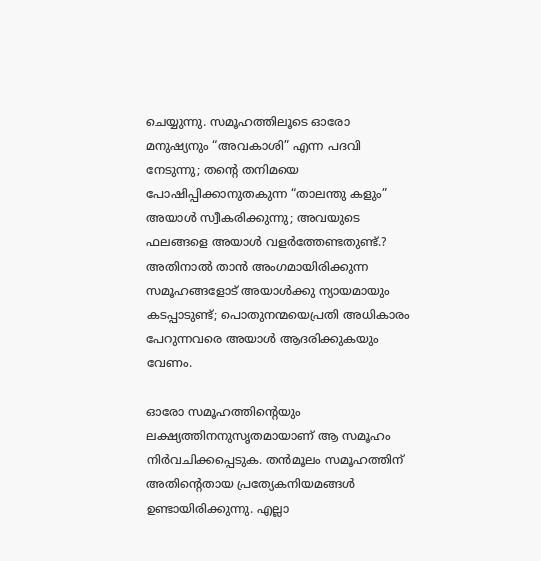ചെയ്യുന്നു. സമൂഹത്തിലൂടെ ഓരോ മനുഷ്യനും “അവകാശി” എന്ന പദവി നേടുന്നു; തന്‍റെ തനിമയെ പോഷിപ്പിക്കാനുതകുന്ന “താലന്തു കളും” അയാള്‍ സ്വീകരിക്കുന്നു; അവയുടെ ഫലങ്ങളെ അയാള്‍ വളര്‍ത്തേണ്ടതുണ്ട്‌.? അതിനാല്‍ താന്‍ അംഗമായിരിക്കുന്ന സമൂഹങ്ങളോട്‌ അയാള്‍ക്കു ന്യായമായും കടപ്പാടുണ്ട്‌; പൊതുനന്മയെപ്രതി അധികാരം പേറുന്നവരെ അയാള്‍ ആദരിക്കുകയും വേണം.

ഓരോ സമൂഹത്തിന്‍റെയും ലക്ഷ്യത്തിനനുസൃതമായാണ്‌ ആ സമൂഹം നിര്‍വചിക്കപ്പെടുക. തന്‍മൂലം സമൂഹത്തിന്‌ അതിന്‍റെതായ പ്രത്യേകനിയമങ്ങള്‍ ഉണ്ടായിരിക്കുന്നു. എല്ലാ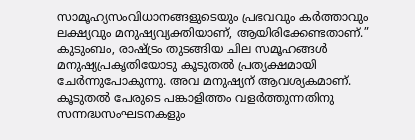സാമൂഹ്യസംവിധാനങ്ങളുടെയും പ്രഭവവും കര്‍ത്താവും ലക്ഷ്യവും മനുഷ്യവ്യക്തിയാണ്‌, ആയിരിക്കേണ്ടതാണ്‌.” കുടുംബം, രാഷ്ട്രം തുടങ്ങിയ ചില സമൂഹങ്ങള്‍ മനുഷ്യപ്രകൃതിയോടു കൂടുതല്‍ പ്രത്യക്ഷമായി ചേര്‍ന്നുപോകുന്നു. അവ മനുഷ്യന്‌ ആവശ്യകമാണ്‌. കൂടുതല്‍ പേരുടെ പങ്കാളിത്തം വളര്‍ത്തുന്നതിനു സന്നദ്ധസംഘടനകളും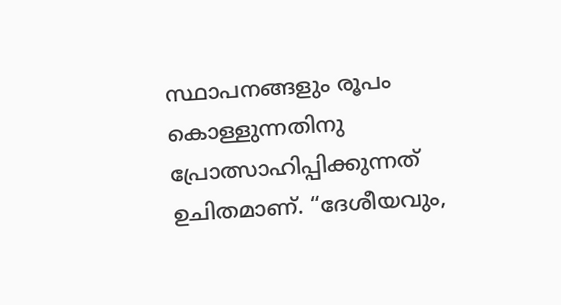സ്ഥാപനങ്ങളും രൂപം കൊള്ളുന്നതിനു പ്രോത്സാഹിപ്പിക്കുന്നത്‌ ഉചിതമാണ്‌. “ദേശീയവും,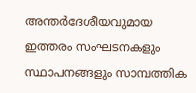അന്തര്‍ദേശീയവുമായ ഇത്തരം സംഘടനകളും സ്ഥാപനങ്ങളും സാമ്പത്തിക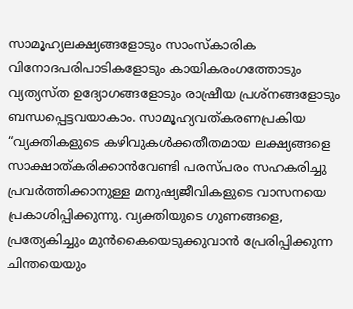സാമൂഹ്യലക്ഷ്യങ്ങളോടും സാംസ്‌കാരിക വിനോദപരിപാടികളോടും കായികരംഗത്തോടും വ്യത്യസ്ത ഉദ്യോഗങ്ങളോടും രാഷ്രീയ പ്രശ്‌നങ്ങളോടും ബന്ധപ്പെട്ടവയാകാം. സാമൂഹ്യവത്കരണപ്രകിയ “വ്യക്തികളുടെ കഴിവുകള്‍ക്കതീതമായ ലക്ഷ്യങ്ങളെ സാക്ഷാത്കരിക്കാന്‍വേണ്ടി പരസ്പരം സഹകരിച്ചു പ്രവര്‍ത്തിക്കാനുള്ള മനുഷ്യജീവികളുടെ വാസനയെ പ്രകാശിപ്പിക്കുന്നു. വ്യക്തിയുടെ ഗുണങ്ങളെ, പ്രത്യേകിച്ചും മുന്‍കൈയെടുക്കുവാന്‍ പ്രേരിപ്പിക്കുന്ന ചിന്തയെയും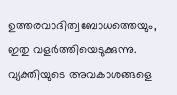ഉത്തരവാദിത്വബോധത്തെയും, ഇതു വളര്‍ത്തിയെടുക്കുന്നു. വ്യക്തിയുടെ അവകാശങ്ങളെ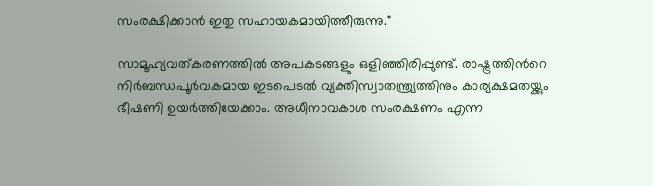സംരക്ഷിക്കാന്‍ ഇതു സഹായകമായിത്തീരുന്നു."

സാമൂഹ്യവത്കരണത്തില്‍ അപകടങ്ങളും ഒളിഞ്ഞിരിപ്പുണ്ട്‌. രാഷ്ട്രത്തിന്‍റെ നിര്‍ബന്ധപൂര്‍വകമായ ഇടപെടല്‍ വ്യക്തിസ്വാതന്ത്ര്യത്തിനും കാര്യക്ഷമതയ്ക്കും ഭീഷണി ഉയര്‍ത്തിയേക്കാം. അധീനാവകാശ സംരക്ഷണം എന്ന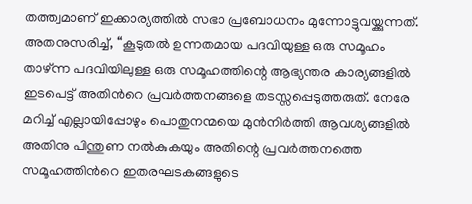തത്ത്വമാണ്‌ ഇക്കാര്യത്തില്‍ സഭാ പ്രബോധനം മുന്നോട്ടുവയ്ക്കുന്നത്‌. അതനുസരിച്ച്‌, “കൂടുതല്‍ ഉന്നതമായ പദവിയുള്ള ഒരു സമൂഹം താഴ്‌ന്ന പദവിയിലുള്ള ഒരു സമൂഹത്തിന്റെ ആഭ്യന്തര കാര്യങ്ങളില്‍ ഇടപെട്ട്‌ അതിന്‍റെ പ്രവര്‍ത്തനങ്ങളെ തടസ്സപ്പെടുത്തരുത്‌. നേരേ മറിച്ച്‌ എല്ലായിപ്പോഴും പൊതുനന്മയെ മുന്‍നിര്‍ത്തി ആവശ്യങ്ങളില്‍ അതിനു പിന്തുണ നല്‍കുകയും അതിന്റെ പ്രവര്‍ത്തനത്തെ സമൂഹത്തിന്‍റെ ഇതരഘടകങ്ങളുടെ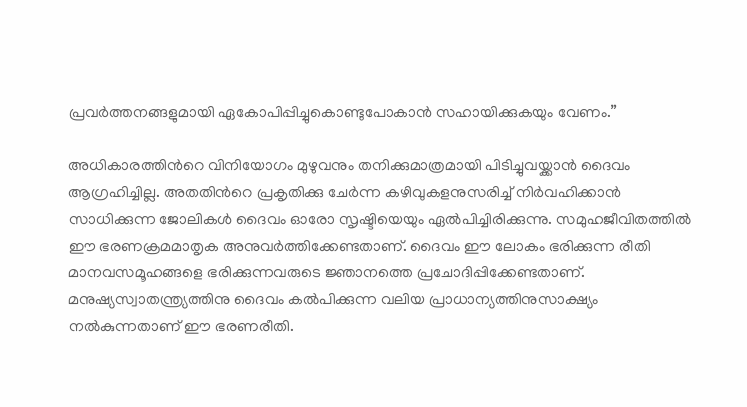പ്രവര്‍ത്തനങ്ങളുമായി ഏകോപിപ്പിച്ചുകൊണ്ടുപോകാന്‍ സഹായിക്കുകയും വേണം.”

അധികാരത്തിന്‍റെ വിനിയോഗം മുഴുവനും തനിക്കുമാത്രമായി പിടിച്ചുവയ്ക്കാന്‍ ദൈവം ആഗ്രഹിച്ചില്ല. അതതിന്‍റെ പ്രകൃതിക്കു ചേര്‍ന്ന കഴിവുകളനുസരിച്ച്‌ നിര്‍വഹിക്കാന്‍ സാധിക്കുന്ന ജോലികള്‍ ദൈവം ഓരോ സൃഷ്ടിയെയും ഏല്‍പിച്ചിരിക്കുന്നു. സമുഹജീവിതത്തില്‍ ഈ ഭരണക്രമമാതൃക അനുവര്‍ത്തിക്കേണ്ടതാണ്‌. ദൈവം ഈ ലോകം ഭരിക്കുന്ന രീതി മാനവസമൂഹങ്ങളെ ഭരിക്കുന്നവരുടെ ജ്ഞാനത്തെ പ്രചോദിപ്പിക്കേണ്ടതാണ്‌. മനുഷ്യസ്വാതന്ത്ര്യത്തിനു ദൈവം കല്‍പിക്കുന്ന വലിയ പ്രാധാന്യത്തിനുസാക്ഷ്യം നല്‍കുന്നതാണ്‌ ഈ ഭരണരീതി.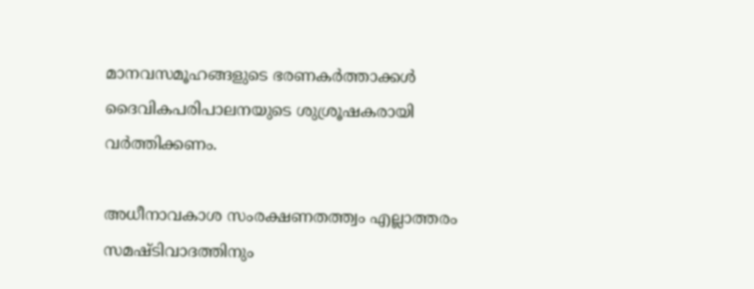മാനവസമൂഹങ്ങളുടെ ഭരണകര്‍ത്താക്കള്‍ ദൈവികപരിപാലനയുടെ ശുശ്രൂഷകരായി വര്‍ത്തിക്കണം.

അധീനാവകാശ സംരക്ഷണതത്ത്വം എല്ലാത്തരം സമഷ്ടിവാദത്തിനും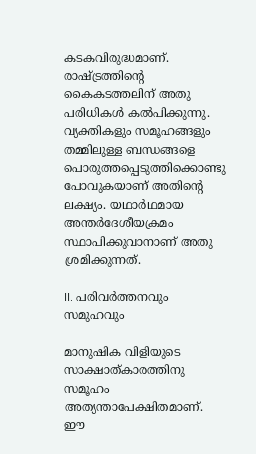കടകവിരുദ്ധമാണ്‌. രാഷ്ട്രത്തിന്‍റെ കൈകടത്തലിന്‌ അതു പരിധികള്‍ കല്‍പിക്കുന്നു. വ്യക്തികളും സമൂഹങ്ങളും തമ്മിലുള്ള ബന്ധങ്ങളെ പൊരുത്തപ്പെടുത്തിക്കൊണ്ടു പോവുകയാണ്‌ അതിന്‍റെ ലക്ഷ്യം. യഥാര്‍ഥമായ അന്തര്‍ദേശീയക്രമം സ്ഥാപിക്കുവാനാണ്‌ അതു ശ്രമിക്കുന്നത്‌.

II. പരിവര്‍ത്തനവും സമുഹവും

മാനുഷിക വിളിയുടെ സാക്ഷാത്കാരത്തിനു സമൂഹം അത്യന്താപേക്ഷിതമാണ്‌. ഈ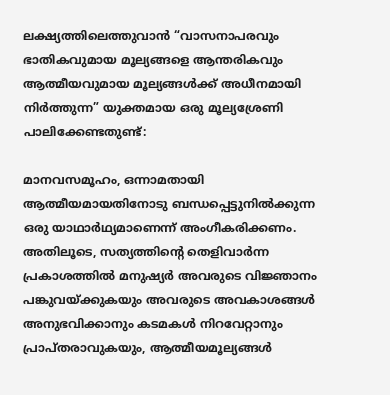ലക്ഷ്യത്തിലെത്തുവാന്‍ “വാസനാപരവും ഭാതികവുമായ മൂല്യങ്ങളെ ആന്തരികവും ആത്മീയവുമായ മൂല്യങ്ങള്‍ക്ക്‌ അധീനമായി നിര്‍ത്തുന്ന” യുക്തമായ ഒരു മൂല്യശ്രേണി പാലിക്കേണ്ടതുണ്ട്‌:

മാനവസമൂഹം, ഒന്നാമതായി ആത്മീയമായതിനോടു ബന്ധപ്പെട്ടുനില്‍ക്കുന്ന ഒരു യാഥാര്‍ഥ്യമാണെന്ന്‌ അംഗീകരിക്കണം. അതിലൂടെ, സത്യത്തിന്‍റെ തെളിവാര്‍ന്ന പ്രകാശത്തില്‍ മനുഷ്യര്‍ അവരുടെ വിജ്ഞാനം പങ്കുവയ്ക്കുകയും അവരുടെ അവകാശങ്ങള്‍ അനുഭവിക്കാനും കടമകള്‍ നിറവേറ്റാനും പ്രാപ്തരാവുകയും, ആത്മീയമൂല്യങ്ങള്‍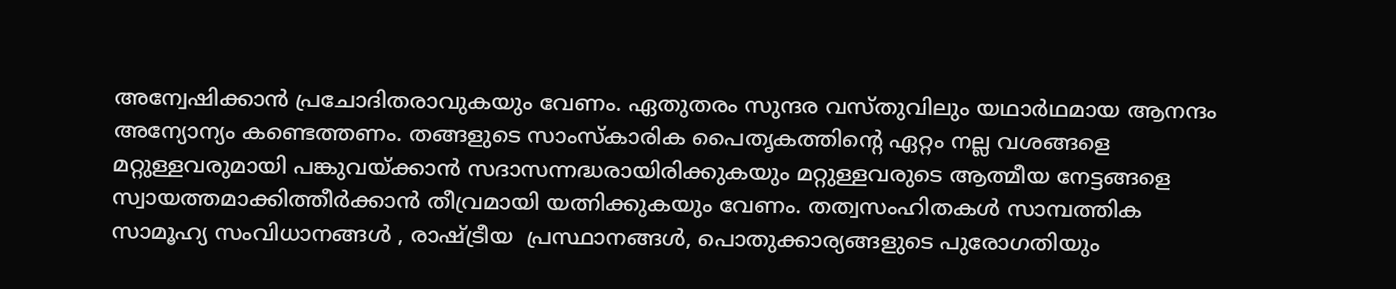അന്വേഷിക്കാന്‍ പ്രചോദിതരാവുകയും വേണം. ഏതുതരം സുന്ദര വസ്തുവിലും യഥാര്‍ഥമായ ആനന്ദം അന്യോന്യം കണ്ടെത്തണം. തങ്ങളുടെ സാംസ്‌കാരിക പൈതൃകത്തിന്റെ ഏറ്റം നല്ല വശങ്ങളെ മറ്റുള്ളവരുമായി പങ്കുവയ്ക്കാന്‍ സദാസന്നദ്ധരായിരിക്കുകയും മറ്റുള്ളവരുടെ ആത്മീയ നേട്ടങ്ങളെ സ്വായത്തമാക്കിത്തീര്‍ക്കാന്‍ തീവ്രമായി യത്നിക്കുകയും വേണം. തത്വസംഹിതകള്‍ സാമ്പത്തിക സാമൂഹ്യ സംവിധാനങ്ങൾ , രാഷ്ട്രീയ  പ്രസ്ഥാനങ്ങള്‍, പൊതുക്കാര്യങ്ങളുടെ പുരോഗതിയും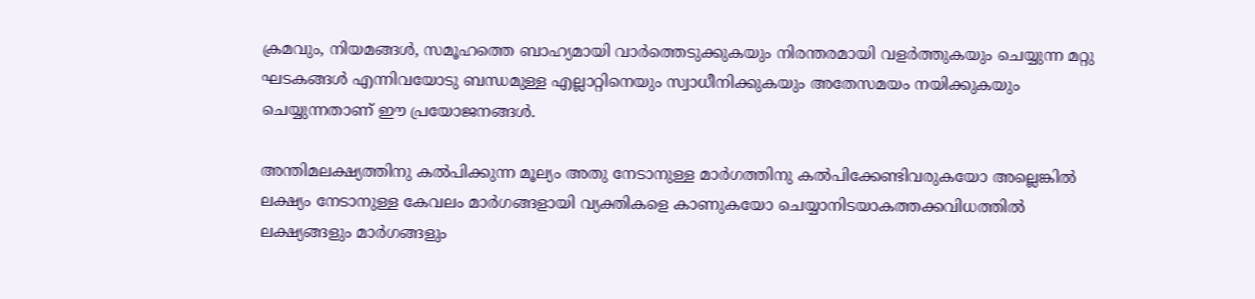ക്രമവും, നിയമങ്ങള്‍, സമൂഹത്തെ ബാഹ്യമായി വാര്‍ത്തെടുക്കുകയും നിരന്തരമായി വളര്‍ത്തുകയും ചെയ്യുന്ന മറ്റു ഘടകങ്ങള്‍ എന്നിവയോടു ബന്ധമുള്ള എല്ലാറ്റിനെയും സ്വാധീനിക്കുകയും അതേസമയം നയിക്കുകയും ചെയ്യുന്നതാണ്‌ ഈ പ്രയോജനങ്ങള്‍.

അന്തിമലക്ഷ്യത്തിനു കല്‍പിക്കുന്ന മൂല്യം അതു നേടാനുള്ള മാര്‍ഗത്തിനു കല്‍പിക്കേണ്ടിവരുകയോ അല്ലെങ്കില്‍ ലക്ഷ്യം നേടാനുള്ള കേവലം മാര്‍ഗങ്ങളായി വ്യക്തികളെ കാണുകയോ ചെയ്യാനിടയാകത്തക്കവിധത്തില്‍ ലക്ഷ്യങ്ങളും മാര്‍ഗങ്ങളും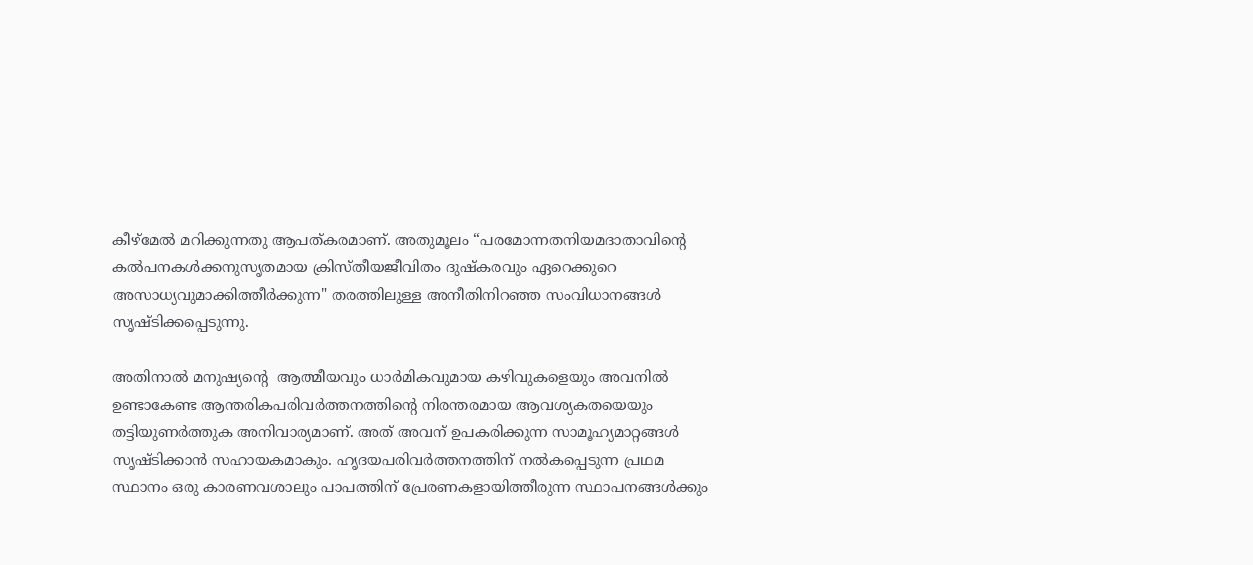കീഴ്മേല്‍ മറിക്കുന്നതു ആപത്കരമാണ്‌. അതുമൂലം “പരമോന്നതനിയമദാതാവിന്‍റെ കല്‍പനകള്‍ക്കനുസൃതമായ ക്രിസ്തീയജീവിതം ദുഷ്കരവും ഏറെക്കുറെ അസാധ്യവുമാക്കിത്തീര്‍ക്കുന്ന" തരത്തിലുള്ള അനീതിനിറഞ്ഞ സംവിധാനങ്ങള്‍ സൃഷ്ടിക്കപ്പെടുന്നു.

അതിനാല്‍ മനുഷ്യന്‍റെ  ആത്മീയവും ധാര്‍മികവുമായ കഴിവുകളെയും അവനില്‍ ഉണ്ടാകേണ്ട ആന്തരികപരിവർത്തനത്തിന്റെ നിരന്തരമായ ആവശ്യകതയെയും തട്ടിയുണര്‍ത്തുക അനിവാര്യമാണ്‌. അത്‌ അവന് ഉപകരിക്കുന്ന സാമൂഹ്യമാറ്റങ്ങള്‍ സൃഷ്ടിക്കാന്‍ സഹായകമാകും. ഹൃദയപരിവര്‍ത്തനത്തിന്‌ നല്‍കപ്പെടുന്ന പ്രഥമ സ്ഥാനം ഒരു കാരണവശാലും പാപത്തിന്‌ പ്രേരണകളായിത്തീരുന്ന സ്ഥാപനങ്ങള്‍ക്കും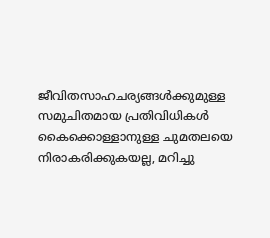ജീവിതസാഹചര്യങ്ങള്‍ക്കുമുള്ള സമുചിതമായ പ്രതിവിധികള്‍ കൈക്കൊള്ളാനുള്ള ചുമതലയെ നിരാകരിക്കുകയല്ല, മറിച്ചു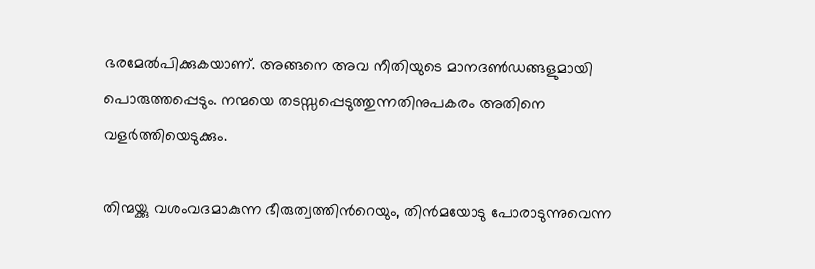ഭരമേല്‍പിക്കുകയാണ്‌. അങ്ങനെ അവ നീതിയുടെ മാനദണ്‍ഡങ്ങളുമായി പൊരുത്തപ്പെടും. നന്മയെ തടസ്സപ്പെടുത്തുന്നതിനുപകരം അതിനെ വളര്‍ത്തിയെടുക്കും.

തിന്മയ്ക്കു വശംവദമാകുന്ന ഭീരുത്വത്തിന്‍റെയും, തിന്‍മയോടു പോരാടുന്നുവെന്ന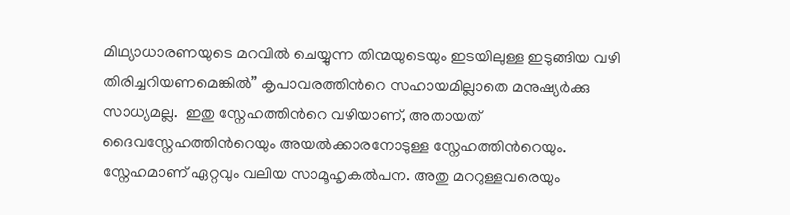മിഥ്യാധാരണയുടെ മറവില്‍ ചെയ്യുന്ന തിന്മയുടെയും ഇടയിലുള്ള ഇടുങ്ങിയ വഴി തിരിച്ചറിയണമെങ്കില്‍” കൃപാവരത്തിന്‍റെ സഹായമില്ലാതെ മനുഷ്യര്‍ക്കു സാധ്യമല്ല.  ഇതു സ്നേഹത്തിന്‍റെ വഴിയാണ്‌, അതായത്‌ ദൈവസ്നേഹത്തിന്‍റെയും അയല്‍ക്കാരനോടുള്ള സ്നേഹത്തിന്‍റെയും. സ്നേഹമാണ്‌ ഏറ്റവും വലിയ സാമൂഹൃകല്‍പന. അതു മററുള്ളവരെയും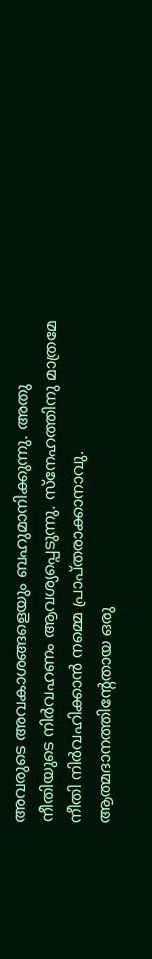അവരുടെ അവകാശങ്ങളെയും ബഹുമാനിക്കുന്നു. അതു നീതിയുടെ നിര്‍വഹണം ആവശ്യപ്പെടുന്നു. സ്നേഹത്തിനു മാത്രമേ നീതി നിര്‍വഹിക്കാന്‍ നമ്മെ പ്രാപ്തരാക്കാനാവു. ആത്മദാനത്തിന്റേതായ ഒരു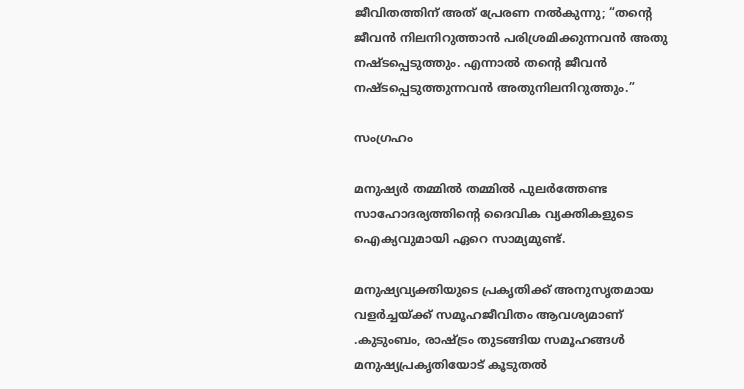ജീവിതത്തിന്‌ അത്‌ പ്രേരണ നല്‍കുന്നു; “തന്‍റെ ജീവന്‍ നിലനിറുത്താന്‍ പരിശ്രമിക്കുന്നവന്‍ അതു നഷ്ടപ്പെടുത്തും. എന്നാല്‍ തന്‍റെ ജീവന്‍ നഷ്ടപ്പെടുത്തുന്നവന്‍ അതുനിലനിറുത്തും.”

സംഗ്രഹം

മനുഷ്യർ തമ്മിൽ തമ്മിൽ പുലർത്തേണ്ട സാഹോദര്യത്തിന്‍റെ ദൈവിക വ്യക്തികളുടെ ഐക്യവുമായി ഏറെ സാമ്യമുണ്ട്.

മനുഷ്യവ്യക്തിയുടെ പ്രകൃതിക്ക് അനുസൃതമായ വളർച്ചയ്ക്ക് സമൂഹജീവിതം ആവശ്യമാണ് .കുടുംബം, രാഷ്ട്രം തുടങ്ങിയ സമൂഹങ്ങൾ മനുഷ്യപ്രകൃതിയോട് കൂടുതൽ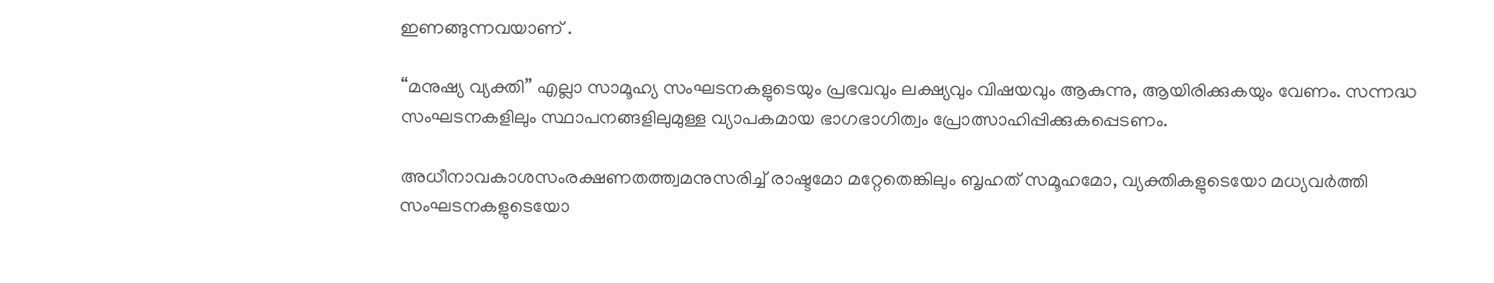ഇണങ്ങുന്നവയാണ് .

“മനുഷ്യ വ്യക്തി” എല്ലാ സാമൂഹ്യ സംഘടനകളുടെയും പ്രഭവവും ലക്ഷ്യവും വിഷയവും ആകുന്നു, ആയിരിക്കുകയും വേണം. സന്നദ്ധ സംഘടനകളിലും സ്ഥാപനങ്ങളിലുമുള്ള വ്യാപകമായ ഭാഗഭാഗിത്വം പ്രോത്സാഹിപ്പിക്കുകപ്പെടണം.

അധീനാവകാശസംരക്ഷണതത്ത്വമനുസരിച്ച് രാഷ്ടമോ മറ്റേതെങ്കിലും ബൃഹത്‌ സമൂഹമോ, വ്യക്തികളുടെയോ മധ്യവര്‍ത്തി സംഘടനകളുടെയോ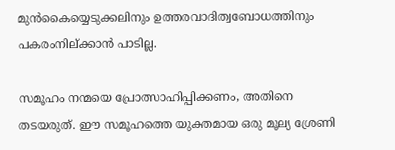മുൻകൈയ്യെടുക്കലിനും ഉത്തരവാദിത്വബോധത്തിനും പകരംനില്ക്കാൻ പാടില്ല.

സമൂഹം നന്മയെ പ്രോത്സാഹിപ്പിക്കണം, അതിനെ തടയരുത്‌. ഈ സമൂഹത്തെ യുക്തമായ ഒരു മൂല്യ ശ്രേണി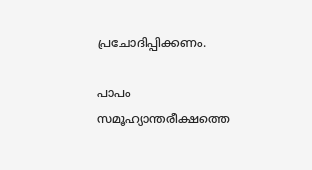പ്രചോദിപ്പിക്കണം.

പാപം സമൂഹ്യാന്തരീക്ഷത്തെ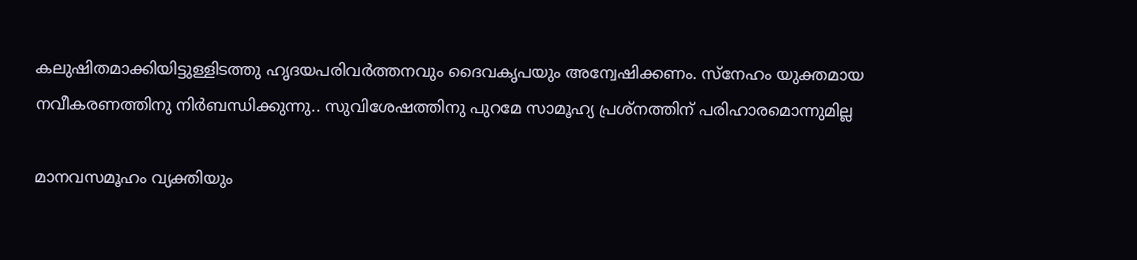കലുഷിതമാക്കിയിട്ടുള്ളിടത്തു ഹൃദയപരിവർത്തനവും ദൈവകൃപയും അന്വേഷിക്കണം. സ്‌നേഹം യുക്തമായ നവീകരണത്തിനു നിർബന്ധിക്കുന്നു.. സുവിശേഷത്തിനു പുറമേ സാമൂഹ്യ പ്രശ്നത്തിന് പരിഹാരമൊന്നുമില്ല

മാനവസമൂഹം വ്യക്തിയും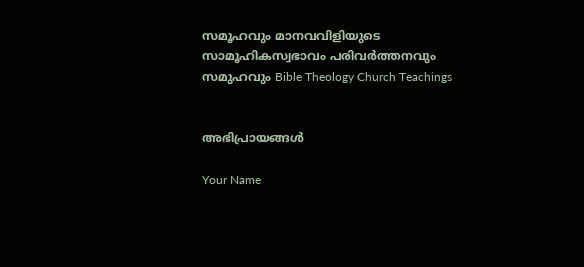സമൂഹവും മാനവവിളിയുടെ സാമൂഹികസ്വഭാവം പരിവര്‍ത്തനവും സമുഹവും Bible Theology Church Teachings


അഭിപ്രായങ്ങൾ

Your Name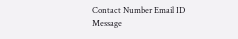Contact Number Email ID
Message